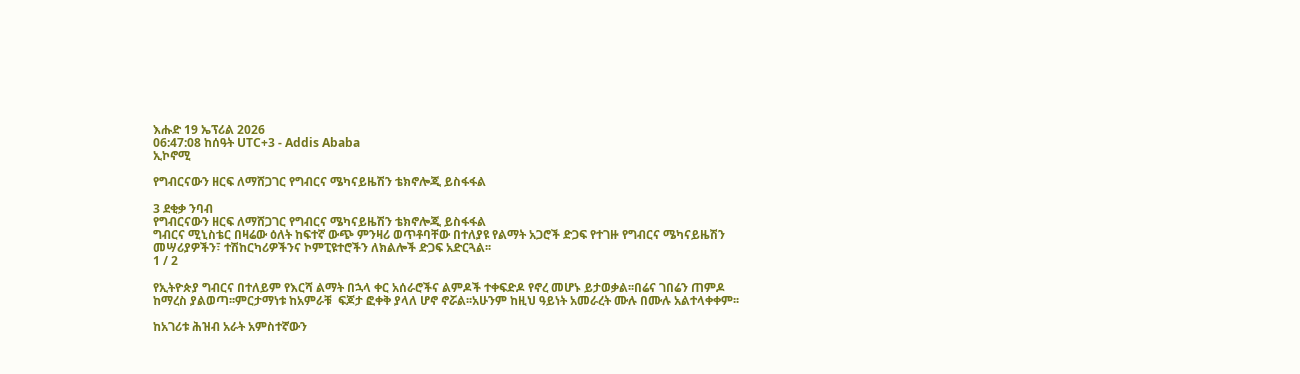እሑድ 19 ኤፕሪል 2026
06:47:08 ከሰዓት UTC+3 - Addis Ababa
ኢኮኖሚ

የግብርናውን ዘርፍ ለማሸጋገር የግብርና ሜካናይዜሽን ቴክኖሎጂ ይስፋፋል

3 ደቂቃ ንባብ
የግብርናውን ዘርፍ ለማሸጋገር የግብርና ሜካናይዜሽን ቴክኖሎጂ ይስፋፋል
ግብርና ሚኒስቴር በዛሬው ዕለት ከፍተኛ ውጭ ምንዛሪ ወጥቶባቸው በተለያዩ የልማት አጋሮች ድጋፍ የተገዙ የግብርና ሜካናይዜሽን መሣሪያዎችን፣ ተሽከርካሪዎችንና ኮምፒዩተሮችን ለክልሎች ድጋፍ አድርጓል፡፡
1 / 2

የኢትዮጵያ ግብርና በተለይም የእርሻ ልማት በኋላ ቀር አሰራሮችና ልምዶች ተቀፍድዶ የኖረ መሆኑ ይታወቃል፡፡በሬና ገበሬን ጠምዶ ከማረስ ያልወጣ፡፡ምርታማነቱ ከአምራቹ  ፍጆታ ፎቀቅ ያላለ ሆኖ ኖሯል፡፡አሁንም ከዚህ ዓይነት አመራረት ሙሉ በሙሉ አልተላቀቀም፡፡

ከአገሪቱ ሕዝብ አራት አምስተኛውን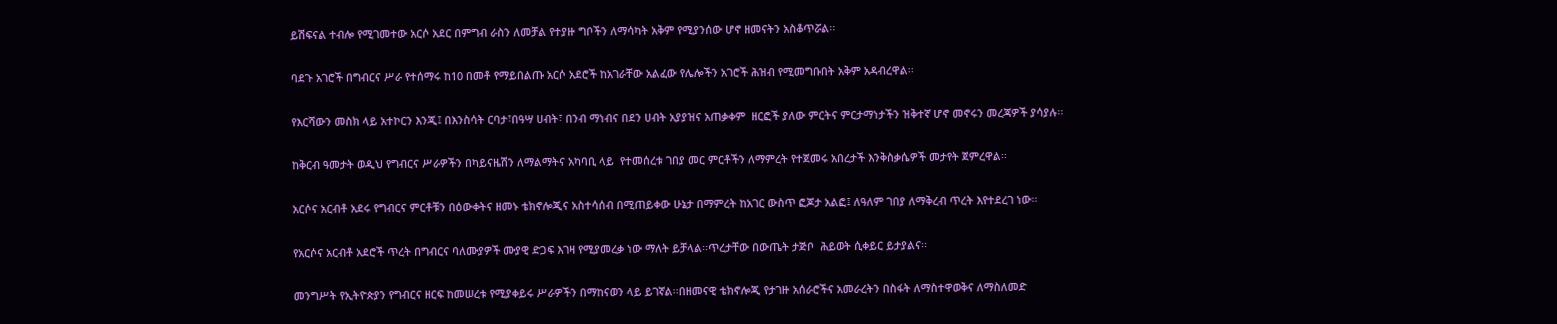ይሽፍናል ተብሎ የሚገመተው አርሶ አደር በምግብ ራስን ለመቻል የተያዙ ግቦችን ለማሳካት አቅም የሚያንሰው ሆኖ ዘመናትን አስቆጥሯል፡፡

ባደጉ አገሮች በግብርና ሥራ የተሰማሩ ከ10 በመቶ የማይበልጡ አርሶ አደሮች ከአገራቸው አልፈው የሌሎችን አገሮች ሕዝብ የሚመግቡበት አቅም አዳብረዋል፡፡

የእርሻውን መስክ ላይ አተኮርን እንጂ፤ በእንስሳት ርባታ፣በዓሣ ሀብት፣ በንብ ማነብና በደን ሀብት አያያዝና አጠቃቀም  ዘርፎች ያለው ምርትና ምርታማነታችን ዝቅተኛ ሆኖ መኖሩን መረጃዎች ያሳያሉ፡፡

ከቅርብ ዓመታት ወዲህ የግብርና ሥራዎችን በካይናዜሽን ለማልማትና አካባቢ ላይ  የተመሰረቱ ገበያ መር ምርቶችን ለማምረት የተጀመሩ አበረታች እንቅስቃሴዎች መታየት ጀምረዋል፡፡

አርሶና አርብቶ አደሩ የግብርና ምርቶቹን በዕውቀትና ዘመኑ ቴክኖሎጂና አስተሳሰብ በሚጠይቀው ሁኔታ በማምረት ከአገር ውስጥ ፎጆታ አልፎ፤ ለዓለም ገበያ ለማቅረብ ጥረት እየተደረገ ነው፡፡

የአርሶና አርብቶ አደሮች ጥረት በግብርና ባለሙያዎች ሙያዊ ድጋፍ እገዛ የሚያመረቃ ነው ማለት ይቻላል፡፡ጥረታቸው በውጤት ታጅቦ  ሕይወት ሲቀይር ይታያልና፡፡

መንግሥት የኢትዮጵያን የግብርና ዘርፍ ከመሠረቱ የሚያቀይሩ ሥራዎችን በማከናወን ላይ ይገኛል፡፡በዘመናዊ ቴክኖሎጂ የታገዙ አሰራሮችና አመራረትን በስፋት ለማስተዋወቅና ለማስለመድ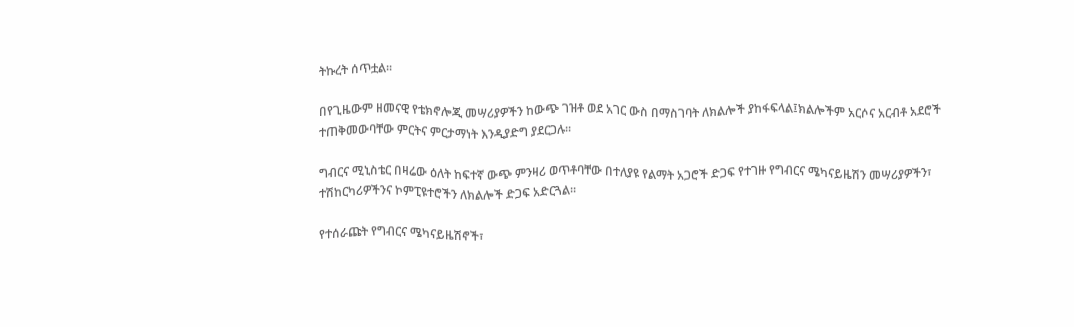ትኩረት ሰጥቷል፡፡

በየጊዜውም ዘመናዊ የቴክኖሎጂ መሣሪያዎችን ከውጭ ገዝቶ ወደ አገር ውስ በማስገባት ለክልሎች ያከፋፍላል፤ክልሎችም አርሶና አርብቶ አደሮች ተጠቅመውባቸው ምርትና ምርታማነት እንዲያድግ ያደርጋሉ፡፡

ግብርና ሚኒስቴር በዛሬው ዕለት ከፍተኛ ውጭ ምንዛሪ ወጥቶባቸው በተለያዩ የልማት አጋሮች ድጋፍ የተገዙ የግብርና ሜካናይዜሽን መሣሪያዎችን፣ ተሽከርካሪዎችንና ኮምፒዩተሮችን ለክልሎች ድጋፍ አድርጓል፡፡

የተሰራጩት የግብርና ሜካናይዜሽኖች፣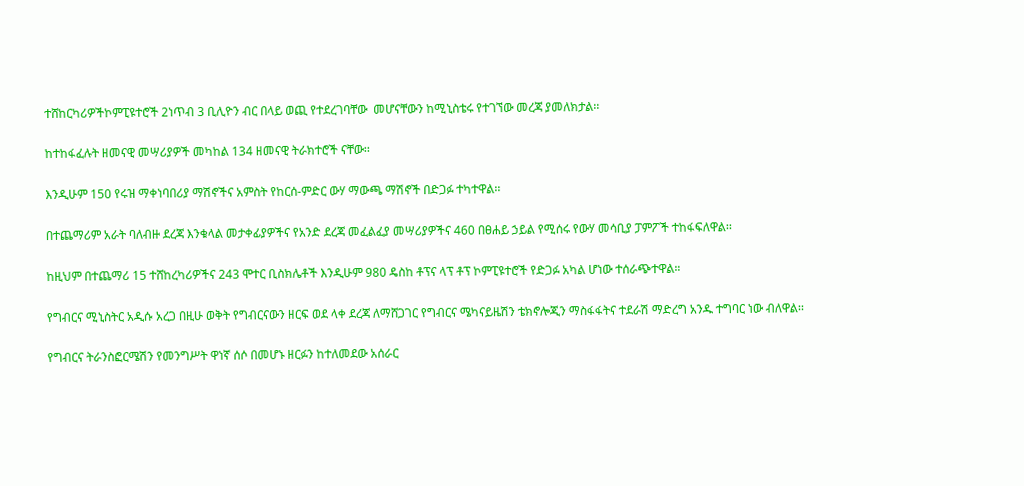ተሸከርካሪዎችኮምፒዩተሮች 2ነጥብ 3 ቢሊዮን ብር በላይ ወጪ የተደረገባቸው  መሆናቸውን ከሚኒስቴሩ የተገኘው መረጃ ያመለክታል፡፡

ከተከፋፈሉት ዘመናዊ መሣሪያዎች መካከል 134 ዘመናዊ ትራክተሮች ናቸው፡፡

እንዲሁም 150 የሩዝ ማቀነባበሪያ ማሽኖችና አምስት የከርሰ-ምድር ውሃ ማውጫ ማሽኖች በድጋፉ ተካተዋል፡፡

በተጨማሪም አራት ባለብዙ ደረጃ እንቁላል መታቀፊያዎችና የአንድ ደረጃ መፈልፈያ መሣሪያዎችና 460 በፀሐይ ኃይል የሚሰሩ የውሃ መሳቢያ ፓምፖች ተከፋፍለዋል፡፡

ከዚህም በተጨማሪ 15 ተሸከረካሪዎችና 243 ሞተር ቢስክሌቶች እንዲሁም 980 ዴስከ ቶፕና ላፕ ቶፕ ኮምፒዩተሮች የድጋፉ አካል ሆነው ተሰራጭተዋል።

የግብርና ሚኒስትር አዲሱ አረጋ በዚሁ ወቅት የግብርናውን ዘርፍ ወደ ላቀ ደረጃ ለማሸጋገር የግብርና ሜካናይዜሽን ቴክኖሎጂን ማስፋፋትና ተደራሽ ማድረግ አንዱ ተግባር ነው ብለዋል፡፡

የግብርና ትራንስፎርሜሽን የመንግሥት ዋነኛ ሰሶ በመሆኑ ዘርፉን ከተለመደው አሰራር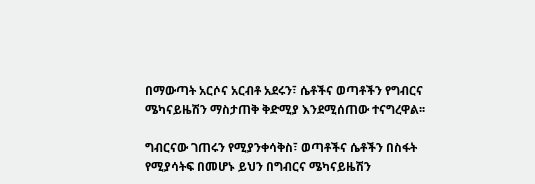በማውጣት አርሶና አርብቶ አደሩን፣ ሴቶችና ወጣቶችን የግብርና ሜካናይዜሽን ማስታጠቅ ቅድሚያ እንደሚሰጠው ተናግረዋል፡፡

ግብርናው ገጠሩን የሚያንቀሳቅስ፣ ወጣቶችና ሴቶችን በስፋት የሚያሳትፍ በመሆኑ ይህን በግብርና ሜካናይዜሽን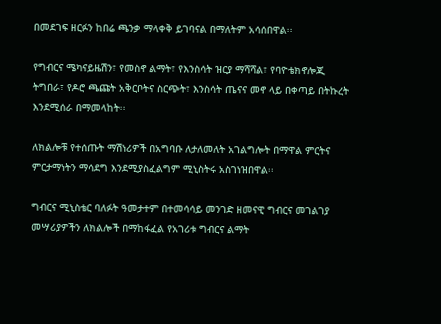በመደገፍ ዘርፉን ከበሬ ጫንቃ ማላቀቅ ይገባናል በማለትም አሳሰበዋል፡፡

የግብርና ሜካናይዜሽን፣ የመስኖ ልማት፣ የእንስሳት ዝርያ ማሻሻል፣ የባዮቴክኖሎጂ ትግበራ፣ የዶሮ ጫጩት አቅርቦትና ስርጭት፣ እንስሳት ጤናና መኖ ላይ በቀጣይ በትኩረት እንደሚሰራ በማመላከት፡፡

ለክልሎቹ የተሰጡት ማሽነሪዎች በአግባቡ ለታለመለት አገልግሎት በማዋል ምርትና ምርታማነትን ማሳደግ እንደሚያስፈልግም ሚኒስትሩ አስገነዝበዋል፡፡

ግብርና ሚኒስቴር ባለፉት ዓመታተም በተመሳሳይ መንገድ ዘመናዊ ግብርና መገልገያ መሣሪያዎችን ለክልሎች በማከፋፈል የአገሪቱ ግብርና ልማት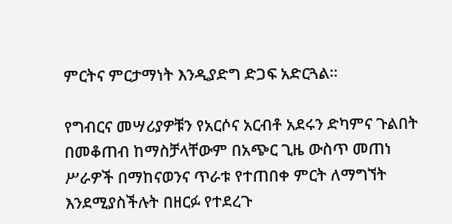ምርትና ምርታማነት እንዲያድግ ድጋፍ አድርጓል፡፡

የግብርና መሣሪያዎቹን የአርሶና አርብቶ አደሩን ድካምና ጉልበት በመቆጠብ ከማስቻላቸውም በአጭር ጊዜ ውስጥ መጠነ ሥራዎች በማከናወንና ጥራቱ የተጠበቀ ምርት ለማግኘት እንደሚያስችሉት በዘርፉ የተደረጉ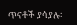ጥናቶች ያሳያሉ፡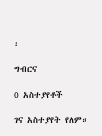፡

ግብርና

0 አስተያየቶች

ገና አስተያየት የለም።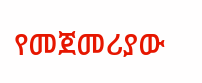የመጀመሪያው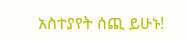አስተያየት ሰጪ ይሁኑ!